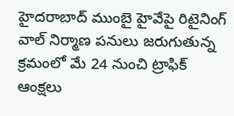హైదరాబాద్ ముంబై హైవేపై రిటైనింగ్ వాల్ నిర్మాణ పనులు జరుగుతున్న క్రమంలో మే 24 నుంచి ట్రాఫిక్ ఆంక్షలు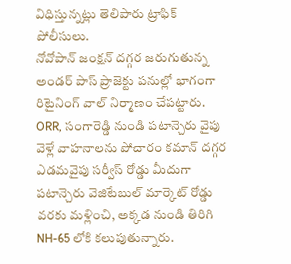విధిస్తున్నట్లు తెలిపారు ట్రాఫిక్ పోలీసులు.
నోవోపాన్ జంక్షన్ దగ్గర జరుగుతున్న అండర్ పాస్ ప్రాజెక్టు పనుల్లో భాగంగా రిటైనింగ్ వాల్ నిర్మాణం చేపట్టారు.
ORR, సంగారెడ్డి నుండి పటాన్చెరు వైపు వెళ్లే వాహనాలను పోచారం కమాన్ దగ్గర ఎడమవైపు సర్వీస్ రోడ్డు మీదుగా పటాన్చెరు వెజిటేబుల్ మార్కెట్ రోడ్డు వరకు మళ్లించి, అక్కడ నుండి తిరిగి NH-65 లోకి కలుపుతున్నారు.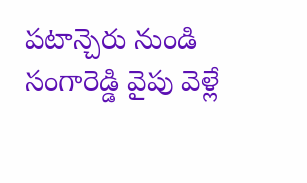పటాన్చెరు నుండి సంగారెడ్డి వైపు వెళ్లే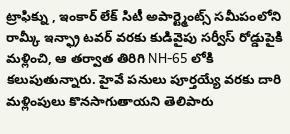ట్రాఫిక్ను , ఇంకార్ లేక్ సిటీ అపార్ట్మెంట్స్ సమీపంలోని రామ్కీ ఇన్ఫ్రా టవర్ వరకు కుడివైపు సర్వీస్ రోడ్డుపైకి మళ్లించి, ఆ తర్వాత తిరిగి NH-65 లోకి కలుపుతున్నారు. హైవే పనులు పూర్తయ్యే వరకు దారి మళ్లింపులు కొనసాగుతాయని తెలిపారు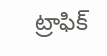ట్రాఫిక్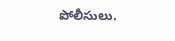పోలీసులు.